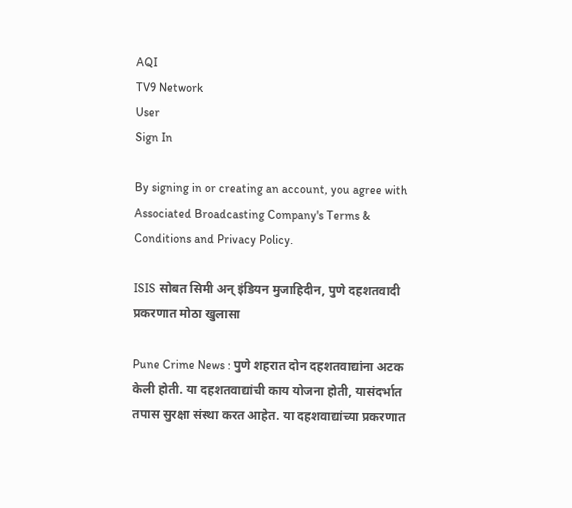AQI
TV9 Network
User
Sign In

By signing in or creating an account, you agree with Associated Broadcasting Company's Terms & Conditions and Privacy Policy.

ISIS सोबत सिमी अन् इंडियन मुजाहिदीन, पुणे दहशतवादी प्रकरणात मोठा खुलासा

Pune Crime News : पुणे शहरात दोन दहशतवाद्यांना अटक केली होती. या दहशतवाद्यांची काय योजना होती, यासंदर्भात तपास सुरक्षा संस्था करत आहेत. या दहशवाद्यांच्या प्रकरणात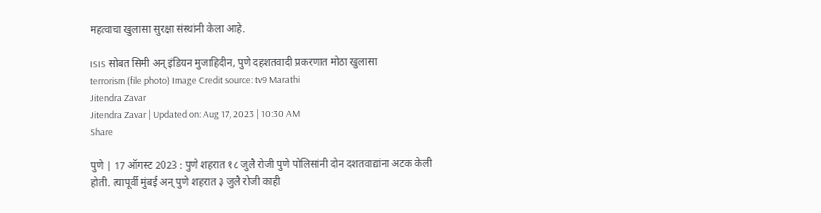महत्वाचा खुलासा सुरक्षा संस्थांनी केला आहे.

ISIS सोबत सिमी अन् इंडियन मुजाहिदीन, पुणे दहशतवादी प्रकरणात मोठा खुलासा
terrorism (file photo) Image Credit source: tv9 Marathi
Jitendra Zavar
Jitendra Zavar | Updated on: Aug 17, 2023 | 10:30 AM
Share

पुणे | 17 ऑगस्ट 2023 : पुणे शहरात १८ जुलै रोजी पुणे पोलिसांनी दोन दशतवाद्यांना अटक केली होती. त्यापूर्वी मुंबई अन् पुणे शहरात ३ जुलै रोजी काही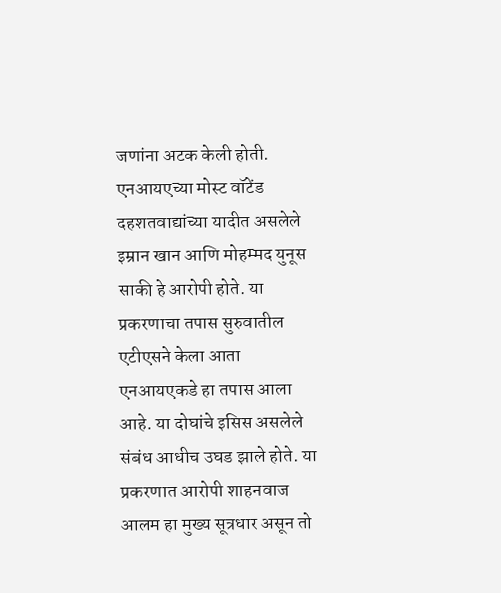जणांना अटक केली होती. एनआयएच्या मोस्ट वॉटेंड दहशतवाद्यांच्या यादीत असलेले इम्रान खान आणि मोहम्मद युनूस साकी हे आरोपी होते. या प्रकरणाचा तपास सुरुवातील एटीएसने केला आता एनआयएकडे हा तपास आला आहे. या दोघांचे इसिस असलेले संबंध आधीच उघड झाले होते. या प्रकरणात आरोपी शाहनवाज आलम हा मुख्य सूत्रधार असून तो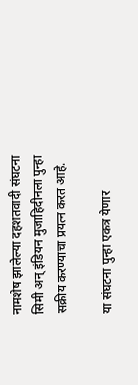नामशेष झालेल्या दहशतवादी संघटना सिमी अन् इंडियन मुजाहिदीनला पुन्हा सक्रीय करण्याचा प्रयत्न करत आहे.

या संघटना पुन्हा एकत्र येणार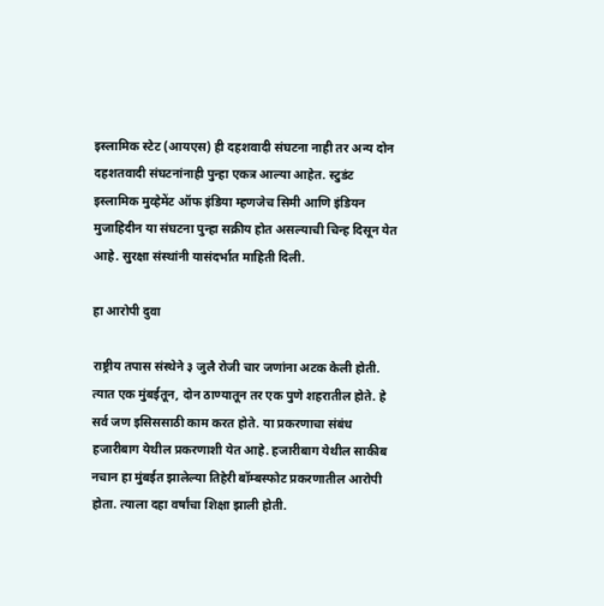इस्लामिक स्टेट (आयएस) ही दहशवादी संघटना नाही तर अन्य दोन दहशतवादी संघटनांनाही पुन्हा एकत्र आल्या आहेत. स्टुडंट इस्लामिक मुव्हेमेंट ऑफ इंडिया म्हणजेच सिमी आणि इंडियन मुजाहिदीन या संघटना पुन्हा सक्रीय होत असल्याची चिन्ह दिसून येत आहे. सुरक्षा संस्थांनी यासंदर्भात माहिती दिली.

हा आरोपी दुवा

राष्ट्रीय तपास संस्थेने ३ जुलै रोजी चार जणांना अटक केली होती. त्यात एक मुंबईतून, दोन ठाण्यातून तर एक पुणे शहरातील होते. हे सर्व जण इसिससाठी काम करत होते. या प्रकरणाचा संबंध हजारीबाग येथील प्रकरणाशी येत आहे. हजारीबाग येथील साकीब नचान हा मुंबईत झालेल्या तिहेरी बॉम्बस्फोट प्रकरणातील आरोपी होता. त्याला दहा वर्षांचा शिक्षा झाली होती.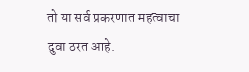तो या सर्व प्रकरणात महत्वाचा दुवा ठरत आहे.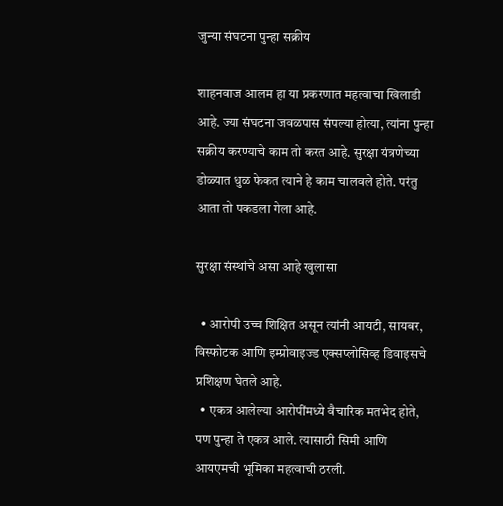जुन्या संघटना पुन्हा सक्रीय

शाहनवाज आलम हा या प्रकरणात महत्वाचा खिलाडी आहे. ज्या संघटना जवळपास संपल्या होत्या, त्यांना पुन्हा सक्रीय करण्याचे काम तो करत आहे. सुरक्षा यंत्रणेच्या डोळ्यात धुळ फेकत त्याने हे काम चालवले होते. परंतु आता तो पकडला गेला आहे.

सुरक्षा संस्थांचे असा आहे खुलासा

  • आरोपी उच्च शिक्षित असून त्यांनी आयटी, सायबर, विस्फोटक आणि इम्प्रोवाइज्ड एक्सप्लोसिव्ह डिवाइसचे प्रशिक्षण घेतले आहे.
  • एकत्र आलेल्या आरोपींमध्ये वैचारिक मतभेद होते, पण पुन्हा ते एकत्र आले. त्यासाठी सिमी आणि आयएमची भूमिका महत्वाची ठरली.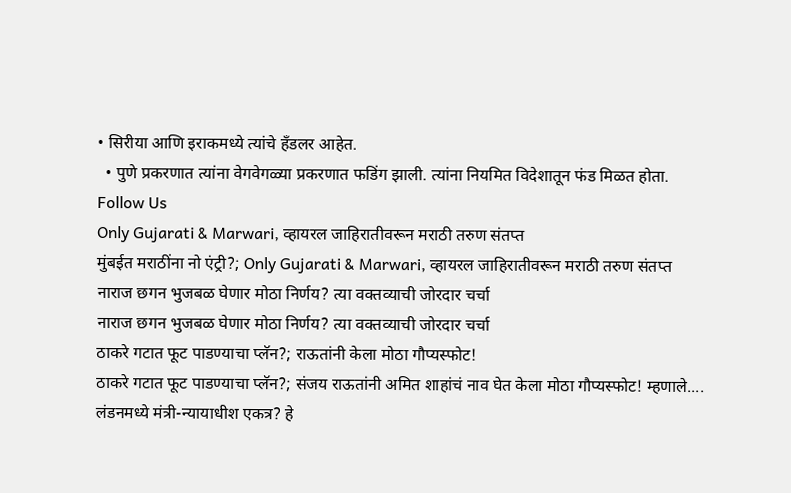• सिरीया आणि इराकमध्ये त्यांचे हँडलर आहेत.
  • पुणे प्रकरणात त्यांना वेगवेगळ्या प्रकरणात फडिंग झाली. त्यांना नियमित विदेशातून फंड मिळत होता.
Follow Us
Only Gujarati & Marwari, व्हायरल जाहिरातीवरून मराठी तरुण संतप्त
मुंबईत मराठींना नो एंट्री?; Only Gujarati & Marwari, व्हायरल जाहिरातीवरून मराठी तरुण संतप्त
नाराज छगन भुजबळ घेणार मोठा निर्णय? त्या वक्तव्याची जोरदार चर्चा
नाराज छगन भुजबळ घेणार मोठा निर्णय? त्या वक्तव्याची जोरदार चर्चा
ठाकरे गटात फूट पाडण्याचा प्लॅन?; राऊतांनी केला मोठा गौप्यस्फोट!
ठाकरे गटात फूट पाडण्याचा प्लॅन?; संजय राऊतांनी अमित शाहांचं नाव घेत केला मोठा गौप्यस्फोट! म्हणाले....
लंडनमध्ये मंत्री-न्यायाधीश एकत्र? हे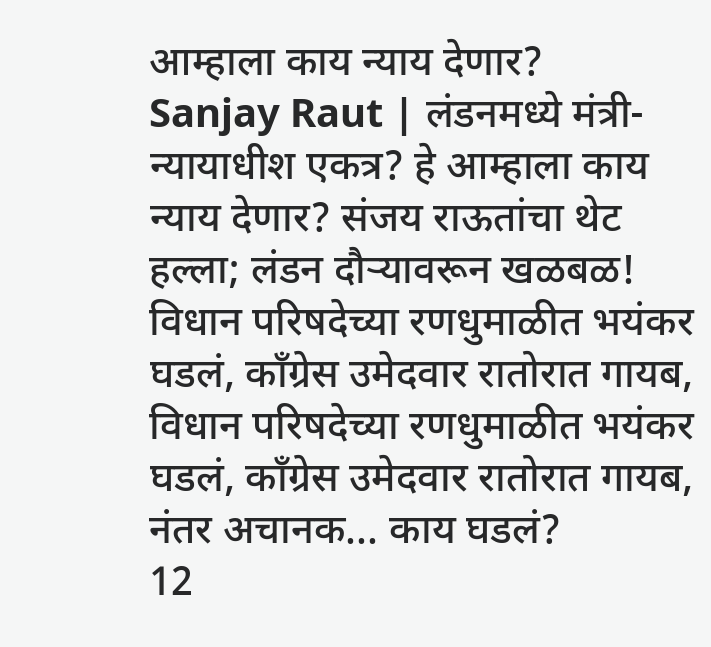आम्हाला काय न्याय देणार?
Sanjay Raut | लंडनमध्ये मंत्री-न्यायाधीश एकत्र? हे आम्हाला काय न्याय देणार? संजय राऊतांचा थेट हल्ला; लंडन दौऱ्यावरून खळबळ!
विधान परिषदेच्या रणधुमाळीत भयंकर घडलं, कॉंग्रेस उमेदवार रातोरात गायब,
विधान परिषदेच्या रणधुमाळीत भयंकर घडलं, कॉंग्रेस उमेदवार रातोरात गायब, नंतर अचानक... काय घडलं?
12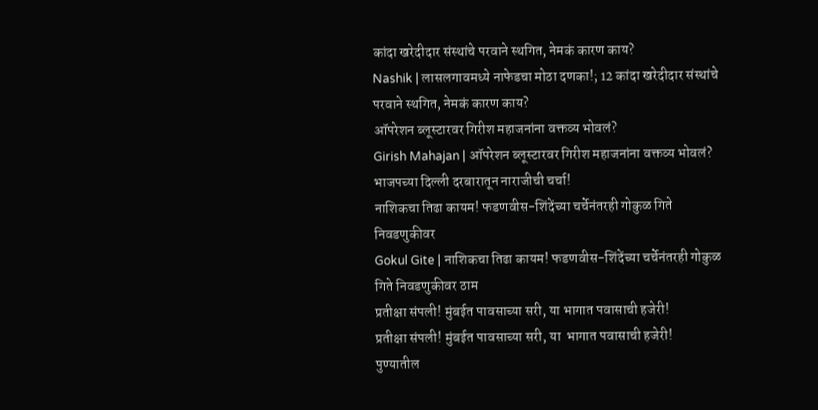कांदा खरेदीदार संस्थांचे परवाने स्थगित, नेमकं कारण काय?
Nashik | लासलगावमध्ये नाफेडचा मोठा दणका!; 12 कांदा खरेदीदार संस्थांचे परवाने स्थगित, नेमकं कारण काय?
ऑपरेशन ब्लूस्टारवर गिरीश महाजनांना वक्तव्य भोवलं?
Girish Mahajan | ऑपरेशन ब्लूस्टारवर गिरीश महाजनांना वक्तव्य भोवलं? भाजपच्या दिल्ली दरबारातून नाराजीची चर्चा!
नाशिकचा तिढा कायम! फडणवीस-शिंदेंच्या चर्चेनंतरही गोकुळ गिते निवडणुकीवर
Gokul Gite | नाशिकचा तिढा कायम! फडणवीस-शिंदेंच्या चर्चेनंतरही गोकुळ गिते निवडणुकीवर ठाम
प्रतीक्षा संपली! मुंबईत पावसाच्या सरी, या भागात पवासाची हजेरी!
प्रतीक्षा संपली! मुंबईत पावसाच्या सरी, या  भागात पवासाची हजेरी!
पुण्यातील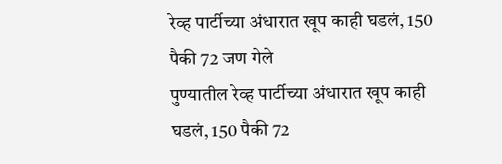रेव्ह पार्टीच्या अंधारात खूप काही घडलं, 150 पैकी 72 जण गेले
पुण्यातील रेव्ह पार्टीच्या अंधारात खूप काही घडलं, 150 पैकी 72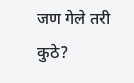जण गेले तरी कुठे?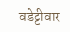वडेट्टीवार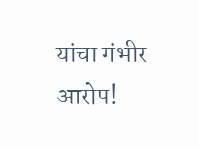यांचा गंभीर आरोप!